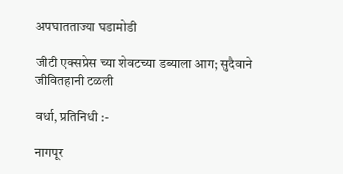अपघातताज्या घडामोडी

जीटी एक्सप्रेस च्या शेवटच्या डब्याला आग; सुदैवाने जीवितहानी टळली

वर्धा, प्रतिनिधी :-

नागपूर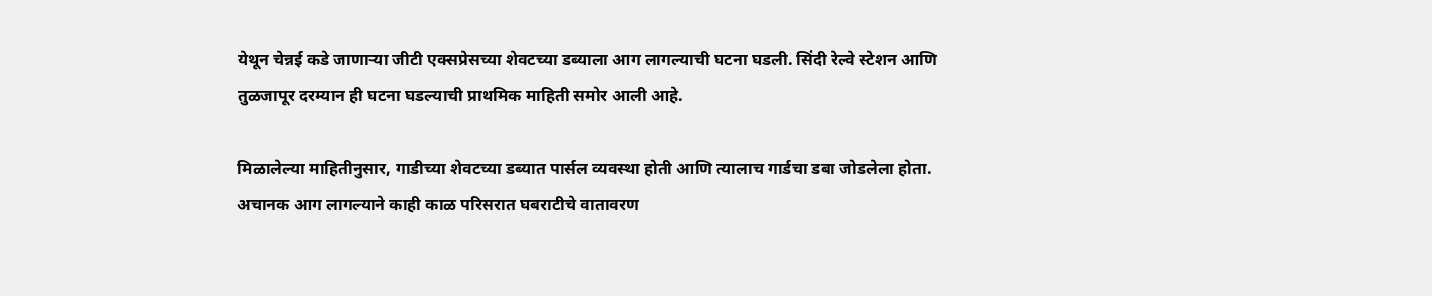येथून चेन्नई कडे जाणाऱ्या जीटी एक्सप्रेसच्या शेवटच्या डब्याला आग लागल्याची घटना घडली. सिंदी रेल्वे स्टेशन आणि तुळजापूर दरम्यान ही घटना घडल्याची प्राथमिक माहिती समोर आली आहे.

मिळालेल्या माहितीनुसार, गाडीच्या शेवटच्या डब्यात पार्सल व्यवस्था होती आणि त्यालाच गार्डचा डबा जोडलेला होता. अचानक आग लागल्याने काही काळ परिसरात घबराटीचे वातावरण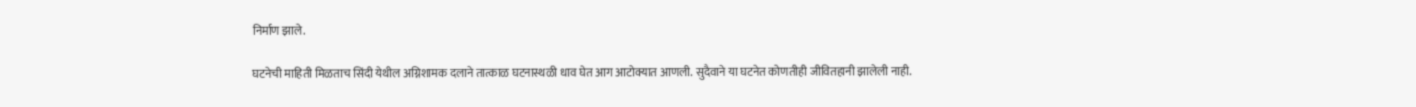निर्माण झाले.

घटनेची माहिती मिळताच सिंदी येथील अग्निशामक दलाने तात्काळ घटनास्थळी धाव घेत आग आटोक्यात आणली. सुदैवाने या घटनेत कोणतीही जीवितहानी झालेली नाही.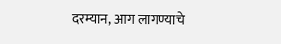दरम्यान, आग लागण्याचे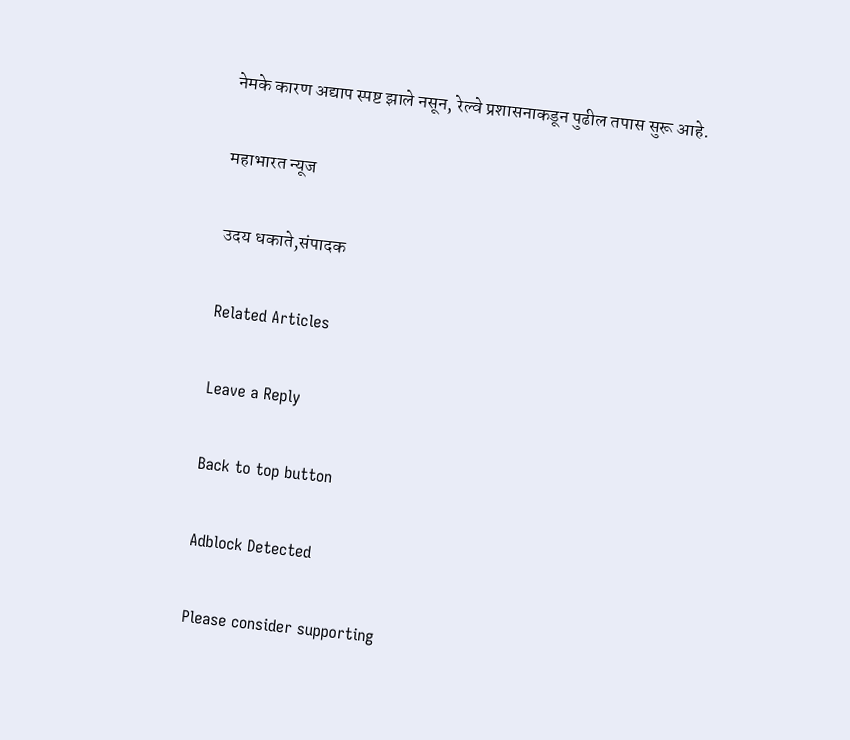नेमके कारण अद्याप स्पष्ट झाले नसून, रेल्वे प्रशासनाकडून पुढील तपास सुरू आहे.

महाभारत न्यूज

उदय धकाते,संपादक

Related Articles

Leave a Reply

Back to top button

Adblock Detected

Please consider supporting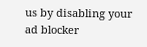us by disabling your ad blocker